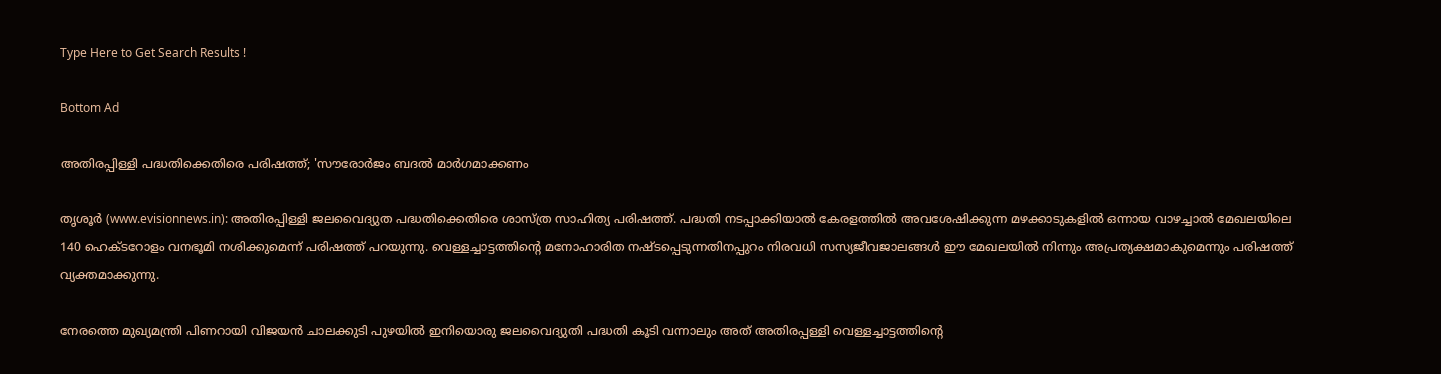Type Here to Get Search Results !

Bottom Ad

അതിരപ്പിള്ളി പദ്ധതിക്കെതിരെ പരിഷത്ത്; 'സൗരോര്‍ജം ബദല്‍ മാര്‍ഗമാക്കണം

തൃശൂര്‍ (www.evisionnews.in): അതിരപ്പിള്ളി ജലവൈദ്യുത പദ്ധതിക്കെതിരെ ശാസ്ത്ര സാഹിത്യ പരിഷത്ത്. പദ്ധതി നടപ്പാക്കിയാല്‍ കേരളത്തില്‍ അവശേഷിക്കുന്ന മഴക്കാടുകളില്‍ ഒന്നായ വാഴച്ചാല്‍ മേഖലയിലെ 140 ഹെക്ടറോളം വനഭൂമി നശിക്കുമെന്ന് പരിഷത്ത് പറയുന്നു. വെള്ളച്ചാട്ടത്തിന്റെ മനോഹാരിത നഷ്ടപ്പെടുന്നതിനപ്പുറം നിരവധി സസ്യജീവജാലങ്ങള്‍ ഈ മേഖലയില്‍ നിന്നും അപ്രത്യക്ഷമാകുമെന്നും പരിഷത്ത് വ്യക്തമാക്കുന്നു.

നേരത്തെ മുഖ്യമന്ത്രി പിണറായി വിജയന്‍ ചാലക്കുടി പുഴയില്‍ ഇനിയൊരു ജലവൈദ്യുതി പദ്ധതി കൂടി വന്നാലും അത് അതിരപ്പള്ളി വെള്ളച്ചാട്ടത്തിന്റെ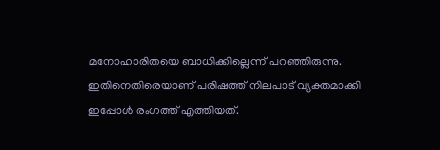മനോഹാരിതയെ ബാധിക്കില്ലെന്ന് പറഞ്ഞിരുന്നു. ഇതിനെതിരെയാണ് പരിഷത്ത് നിലപാട് വ്യക്തമാക്കി ഇപ്പോള്‍ രംഗത്ത് എത്തിയത്.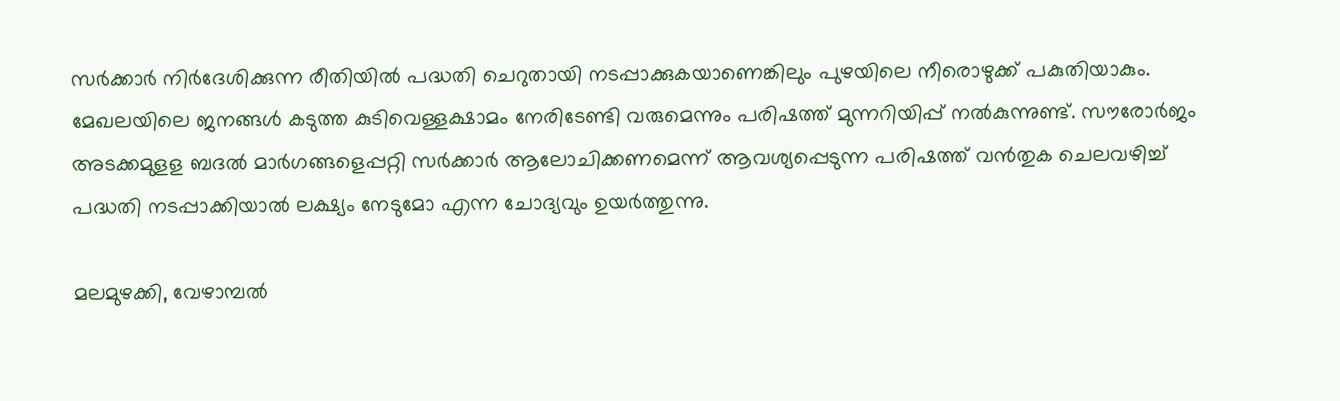സര്‍ക്കാര്‍ നിര്‍ദേശിക്കുന്ന രീതിയില്‍ പദ്ധതി ചെറുതായി നടപ്പാക്കുകയാണെങ്കിലും പുഴയിലെ നീരൊഴുക്ക് പകുതിയാകും. മേഖലയിലെ ജനങ്ങള്‍ കടുത്ത കുടിവെള്ളക്ഷാമം നേരിടേണ്ടി വരുമെന്നും പരിഷത്ത് മുന്നറിയിപ്പ് നല്‍കുന്നുണ്ട്. സൗരോര്‍ജം അടക്കമുളള ബദല്‍ മാര്‍ഗങ്ങളെപ്പറ്റി സര്‍ക്കാര്‍ ആലോചിക്കണമെന്ന് ആവശ്യപ്പെടുന്ന പരിഷത്ത് വന്‍തുക ചെലവഴിച്ച് പദ്ധതി നടപ്പാക്കിയാല്‍ ലക്ഷ്യം നേടുമോ എന്ന ചോദ്യവും ഉയര്‍ത്തുന്നു.

മലമുഴക്കി, വേഴാമ്പല്‍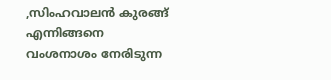,സിംഹവാലന്‍ കുരങ്ങ് എന്നിങ്ങനെ വംശനാശം നേരിടുന്ന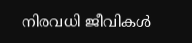നിരവധി ജീവികള്‍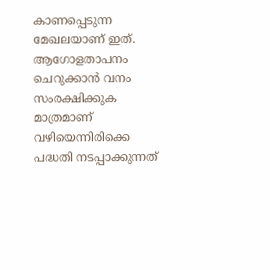കാണപ്പെടുന്ന മേഖലയാണ് ഇത്. ആഗോളതാപനം ചെറുക്കാന്‍ വനം സംരക്ഷിക്കുക മാത്രമാണ് വഴിയെന്നിരിക്കെ പദ്ധതി നടപ്പാക്കുന്നത്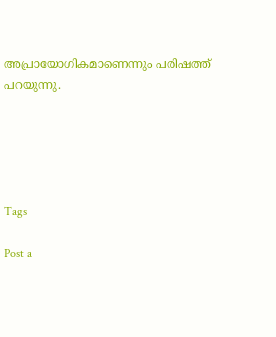അപ്രായോഗികമാണെന്നും പരിഷത്ത് പറയുന്നു.





Tags

Post a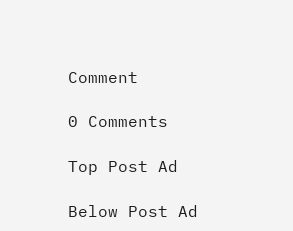Comment

0 Comments

Top Post Ad

Below Post Ad